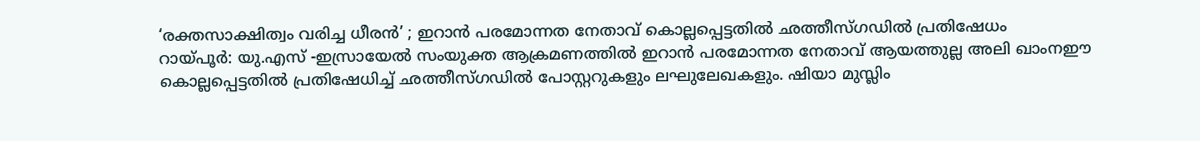‘രക്തസാക്ഷിത്വം വരിച്ച ധീരൻ’ ; ഇറാൻ പരമോന്നത നേതാവ് കൊല്ലപ്പെട്ടതിൽ ഛത്തീസ്ഗഡിൽ പ്രതിഷേധം
റായ്പൂർ: യു.എസ് -ഇസ്രായേൽ സംയുക്ത ആക്രമണത്തിൽ ഇറാൻ പരമോന്നത നേതാവ് ആയത്തുല്ല അലി ഖാംനഈ കൊല്ലപ്പെട്ടതിൽ പ്രതിഷേധിച്ച് ഛത്തീസ്ഗഡിൽ പോസ്റ്ററുകളും ലഘുലേഖകളും. ഷിയാ മുസ്ലിം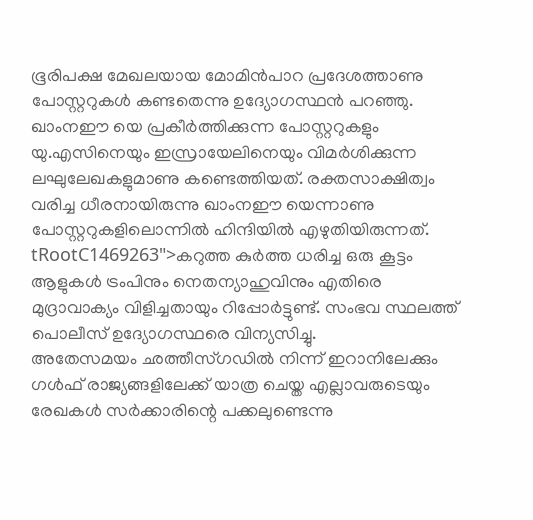ഭൂരിപക്ഷ മേഖലയായ മോമിൻപാറ പ്രദേശത്താണു പോസ്റ്ററുകൾ കണ്ടതെന്നു ഉദ്യോഗസ്ഥൻ പറഞ്ഞു.
ഖാംനഈ യെ പ്രകീർത്തിക്കുന്ന പോസ്റ്ററുകളും യു.എസിനെയും ഇസ്രായേലിനെയും വിമർശിക്കുന്ന ലഘുലേഖകളുമാണു കണ്ടെത്തിയത്. രക്തസാക്ഷിത്വം വരിച്ച ധീരനായിരുന്നു ഖാംനഈ യെന്നാണു പോസ്റ്ററുകളിലൊന്നിൽ ഹിന്ദിയിൽ എഴുതിയിരുന്നത്.
tRootC1469263">കറുത്ത കുർത്ത ധരിച്ച ഒരു കൂട്ടം ആളുകൾ ട്രംപിനും നെതന്യാഹുവിനും എതിരെ മുദ്രാവാക്യം വിളിച്ചതായും റിപ്പോർട്ടുണ്ട്. സംഭവ സ്ഥലത്ത് പൊലീസ് ഉദ്യോഗസ്ഥരെ വിന്യസിച്ചു.
അതേസമയം ഛത്തീസ്ഗഡിൽ നിന്ന് ഇറാനിലേക്കും ഗൾഫ് രാജ്യങ്ങളിലേക്ക് യാത്ര ചെയ്ത എല്ലാവരുടെയും രേഖകൾ സർക്കാരിന്റെ പക്കലുണ്ടെന്നു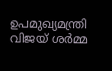ഉപമുഖ്യമന്ത്രി വിജയ് ശർമ്മ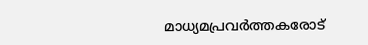മാധ്യമപ്രവർത്തകരോട്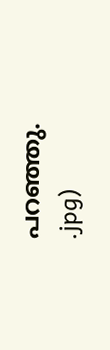പറഞ്ഞു.
.jpg)